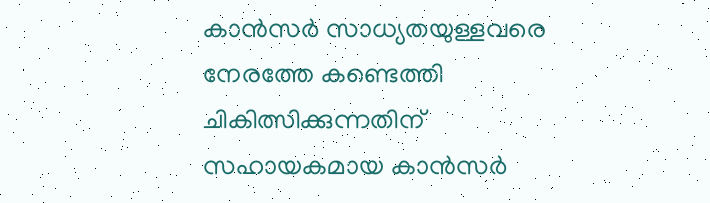കാന്‍സര്‍ സാധ്യതയുള്ളവരെ നേരത്തേ കണ്ടെത്തി ചികിത്സിക്കുന്നതിന് സഹായകമായ കാന്‍സര്‍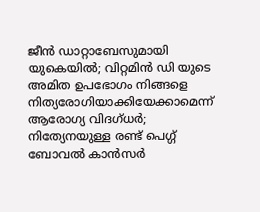ജീന്‍ ഡാറ്റാബേസുമായി യുകെയില്‍; വിറ്റമിന്‍ ഡി യുടെ അമിത ഉപഭോഗം നിങ്ങളെ നിത്യരോഗിയാക്കിയേക്കാമെന്ന് ആരോഗ്യ വിദഗ്ധര്‍; നിത്യേനയുള്ള രണ്ട് പെഗ്ഗ് ബോവല്‍ കാന്‍സര്‍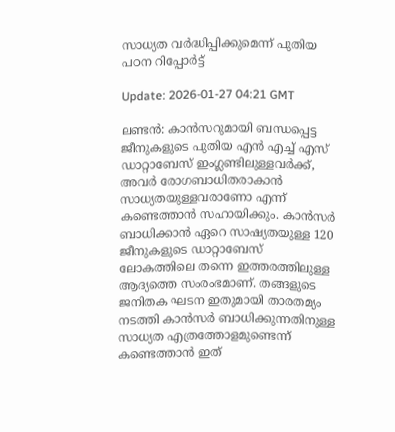സാധ്യത വര്‍ദ്ധിപ്പിക്കുമെന്ന് പുതിയ പഠന റിപ്പോര്‍ട്ട്

Update: 2026-01-27 04:21 GMT

ലണ്ടന്‍: കാന്‍സറുമായി ബന്ധപ്പെട്ട ജീനുകളുടെ പുതിയ എന്‍ എച്ച് എസ് ഡാറ്റാബേസ് ഇംഗ്ലണ്ടിലുള്ളവര്‍ക്ക്, അവര്‍ രോഗബാധിതരാകാന്‍ സാധ്യതയുള്ളവരാണോ എന്ന് കണ്ടെത്താന്‍ സഹായിക്കും. കാന്‍സര്‍ ബാധിക്കാന്‍ ഏറെ സാഷ്യതയുള്ള 120 ജീനുകളുടെ ഡാറ്റാബേസ് ലോകത്തിലെ തന്നെ ഇത്തരത്തിലുള്ള ആദ്യത്തെ സംരംഭമാണ്. തങ്ങളുടെ ജനിതക ഘടന ഇതുമായി താരതമ്യം നടത്തി കാന്‍സര്‍ ബാധിക്കുന്നതിനുള്ള സാധ്യത എത്രത്തോളമുണ്ടെന്ന് കണ്ടെത്താന്‍ ഇത്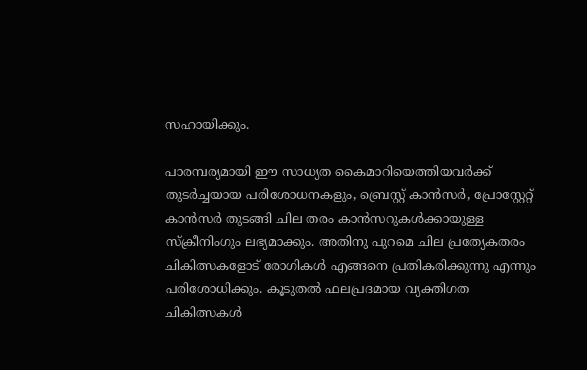സഹായിക്കും.

പാരമ്പര്യമായി ഈ സാധ്യത കൈമാറിയെത്തിയവര്‍ക്ക് തുടര്‍ച്ചയായ പരിശോധനകളും, ബ്രെസ്റ്റ് കാന്‍സര്‍, പ്രോസ്റ്റേറ്റ് കാന്‍സര്‍ തുടങ്ങി ചില തരം കാന്‍സറുകള്‍ക്കായുള്ള സ്‌ക്രീനിംഗും ലഭ്യമാക്കും. അതിനു പുറമെ ചില പ്രത്യേകതരം ചികിത്സകളോട് രോഗികള്‍ എങ്ങനെ പ്രതികരിക്കുന്നു എന്നും പരിശോധിക്കും. കൂടുതല്‍ ഫലപ്രദമായ വ്യക്തിഗത ചികിത്സകള്‍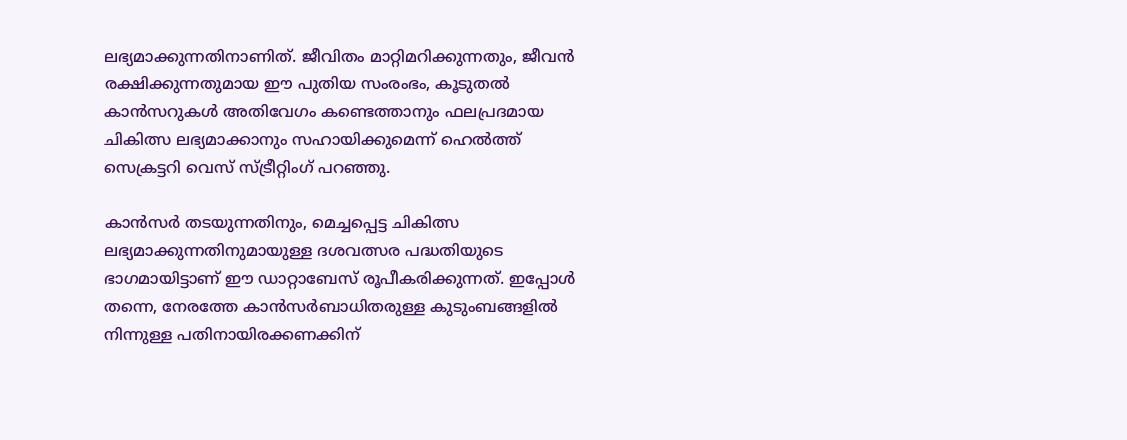ലഭ്യമാക്കുന്നതിനാണിത്. ജീവിതം മാറ്റിമറിക്കുന്നതും, ജീവന്‍ രക്ഷിക്കുന്നതുമായ ഈ പുതിയ സംരംഭം, കൂടുതല്‍ കാന്‍സറുകള്‍ അതിവേഗം കണ്ടെത്താനും ഫലപ്രദമായ ചികിത്സ ലഭ്യമാക്കാനും സഹായിക്കുമെന്ന് ഹെല്‍ത്ത് സെക്രട്ടറി വെസ് സ്ട്രീറ്റിംഗ് പറഞ്ഞു.

കാന്‍സര്‍ തടയുന്നതിനും, മെച്ചപ്പെട്ട ചികിത്സ ലഭ്യമാക്കുന്നതിനുമായുള്ള ദശവത്സര പദ്ധതിയുടെ ഭാഗമായിട്ടാണ് ഈ ഡാറ്റാബേസ് രൂപീകരിക്കുന്നത്. ഇപ്പോള്‍ തന്നെ, നേരത്തേ കാന്‍സര്‍ബാധിതരുള്ള കുടുംബങ്ങളില്‍ നിന്നുള്ള പതിനായിരക്കണക്കിന്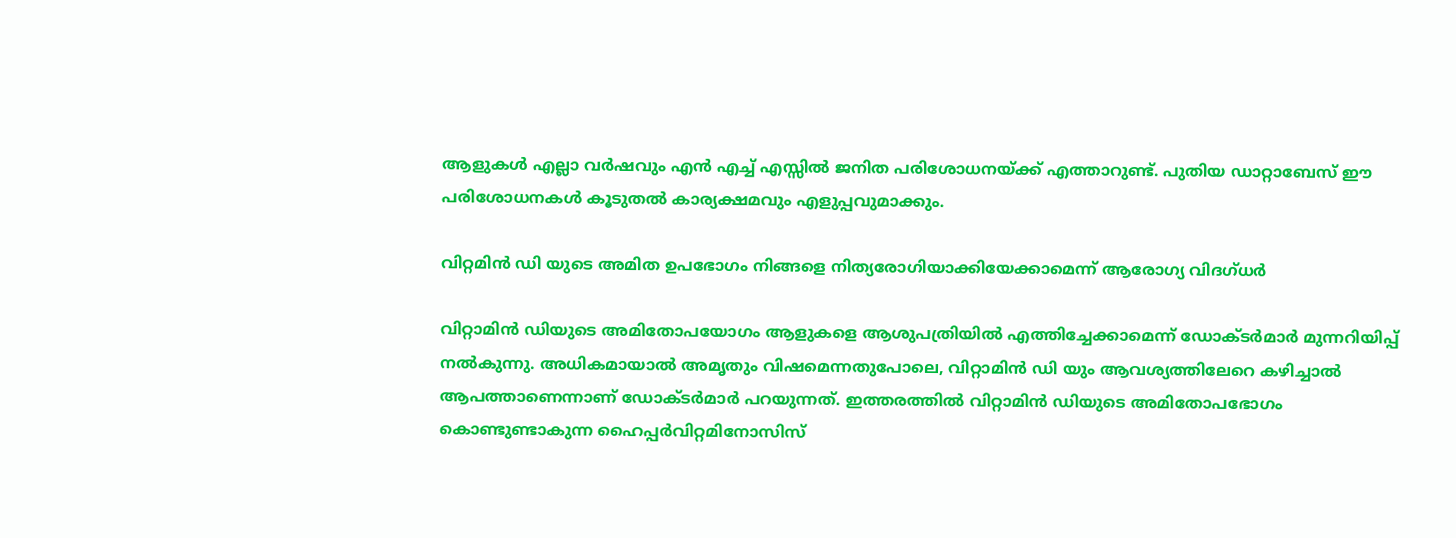ആളുകള്‍ എല്ലാ വര്‍ഷവും എന്‍ എച്ച് എസ്സില്‍ ജനിത പരിശോധനയ്ക്ക് എത്താറുണ്ട്. പുതിയ ഡാറ്റാബേസ് ഈ പരിശോധനകള്‍ കൂടുതല്‍ കാര്യക്ഷമവും എളുപ്പവുമാക്കും.

വിറ്റമിന്‍ ഡി യുടെ അമിത ഉപഭോഗം നിങ്ങളെ നിത്യരോഗിയാക്കിയേക്കാമെന്ന് ആരോഗ്യ വിദഗ്ധര്‍

വിറ്റാമിന്‍ ഡിയുടെ അമിതോപയോഗം ആളുകളെ ആശുപത്രിയില്‍ എത്തിച്ചേക്കാമെന്ന് ഡോക്ടര്‍മാര്‍ മുന്നറിയിപ്പ് നല്‍കുന്നു. അധികമായാല്‍ അമൃതും വിഷമെന്നതുപോലെ, വിറ്റാമിന്‍ ഡി യും ആവശ്യത്തിലേറെ കഴിച്ചാല്‍ ആപത്താണെന്നാണ് ഡോക്ടര്‍മാര്‍ പറയുന്നത്. ഇത്തരത്തില്‍ വിറ്റാമിന്‍ ഡിയുടെ അമിതോപഭോഗം കൊണ്ടുണ്ടാകുന്ന ഹൈപ്പര്‍വിറ്റമിനോസിസ്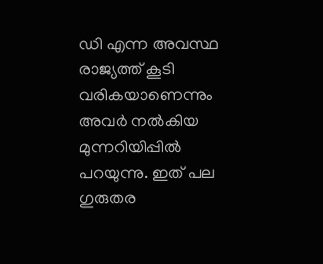ഡി എന്ന അവസ്ഥ രാജ്യത്ത് കൂടി വരികയാണെന്നും അവര്‍ നല്‍കിയ മുന്നറിയിപ്പില്‍ പറയുന്നു. ഇത് പല ഗുരുതര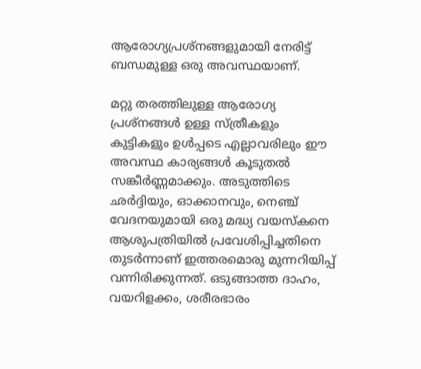ആരോഗ്യപ്രശ്‌നങ്ങളുമായി നേരിട്ട് ബന്ധമുള്ള ഒരു അവസ്ഥയാണ്.

മറ്റു തരത്തിലുള്ള ആരോഗ്യ പ്രശ്‌നങ്ങള്‍ ഉള്ള സ്ത്രീകളും കുട്ടികളും ഉള്‍പ്പടെ എല്ലാവരിലും ഈ അവസ്ഥ കാര്യങ്ങള്‍ കൂടുതല്‍ സങ്കീര്‍ണ്ണമാക്കും. അടുത്തിടെ ഛര്‍ദ്ദിയും, ഓക്കാനവും, നെഞ്ച് വേദനയുമായി ഒരു മദ്ധ്യ വയസ്‌കനെ ആശുപത്രിയില്‍ പ്രവേശിപ്പിച്ചതിനെ തുടര്‍ന്നാണ് ഇത്തരമൊരു മുന്നറിയിപ്പ് വന്നിരിക്കുന്നത്. ഒടുങ്ങാത്ത ദാഹം, വയറിളക്കം, ശരീരഭാരം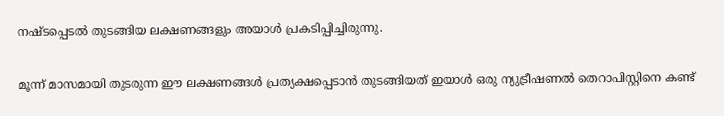നഷ്ടപ്പെടല്‍ തുടങ്ങിയ ലക്ഷണങ്ങളും അയാള്‍ പ്രകടിപ്പിച്ചിരുന്നു.

മൂന്ന് മാസമായി തുടരുന്ന ഈ ലക്ഷണങ്ങള്‍ പ്രത്യക്ഷപ്പെടാന്‍ തുടങ്ങിയത് ഇയാള്‍ ഒരു ന്യുട്രീഷണല്‍ തെറാപിസ്റ്റിനെ കണ്ട്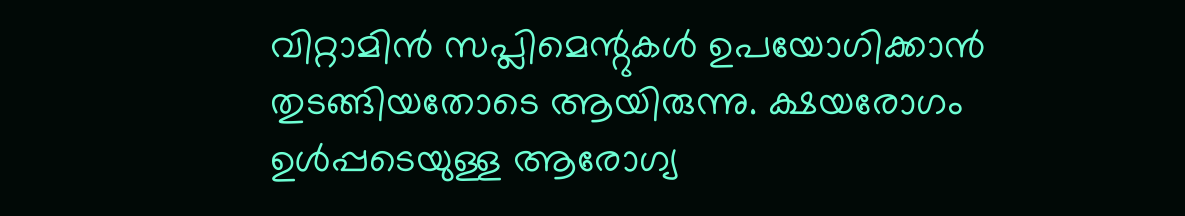വിറ്റാമിന്‍ സപ്ലിമെന്റുകള്‍ ഉപയോഗിക്കാന്‍ തുടങ്ങിയതോടെ ആയിരുന്നു. ക്ഷയരോഗം ഉള്‍പ്പടെയുള്ള ആരോഗ്യ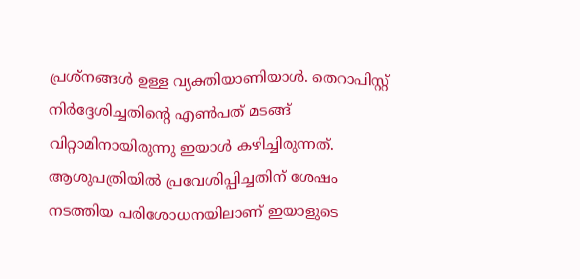പ്രശ്‌നങ്ങള്‍ ഉള്ള വ്യക്തിയാണിയാള്‍. തെറാപിസ്റ്റ് നിര്‍ദ്ദേശിച്ചതിന്റെ എണ്‍പത് മടങ്ങ് വിറ്റാമിനായിരുന്നു ഇയാള്‍ കഴിച്ചിരുന്നത്. ആശുപത്രിയില്‍ പ്രവേശിപ്പിച്ചതിന് ശേഷം നടത്തിയ പരിശോധനയിലാണ് ഇയാളുടെ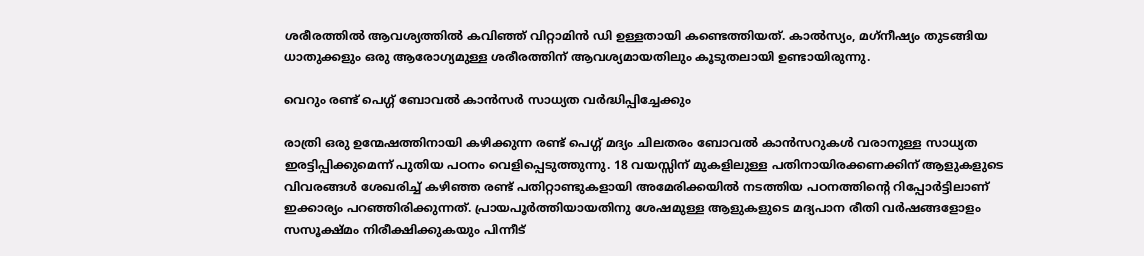ശരീരത്തില്‍ ആവശ്യത്തില്‍ കവിഞ്ഞ് വിറ്റാമിന്‍ ഡി ഉള്ളതായി കണ്ടെത്തിയത്. കാല്‍സ്യം, മഗ്‌നീഷ്യം തുടങ്ങിയ ധാതുക്കളും ഒരു ആരോഗ്യമുള്ള ശരീരത്തിന് ആവശ്യമായതിലും കൂടുതലായി ഉണ്ടായിരുന്നു.

വെറും രണ്ട് പെഗ്ഗ് ബോവല്‍ കാന്‍സര്‍ സാധ്യത വര്‍ദ്ധിപ്പിച്ചേക്കും

രാത്രി ഒരു ഉന്മേഷത്തിനായി കഴിക്കുന്ന രണ്ട് പെഗ്ഗ് മദ്യം ചിലതരം ബോവല്‍ കാന്‍സറുകള്‍ വരാനുള്ള സാധ്യത ഇരട്ടിപ്പിക്കുമെന്ന് പുതിയ പഠനം വെളിപ്പെടുത്തുന്നു. 18 വയസ്സിന് മുകളിലുള്ള പതിനായിരക്കണക്കിന് ആളുകളുടെ വിവരങ്ങള്‍ ശേഖരിച്ച് കഴിഞ്ഞ രണ്ട് പതിറ്റാണ്ടുകളായി അമേരിക്കയില്‍ നടത്തിയ പഠനത്തിന്റെ റിപ്പോര്‍ട്ടിലാണ് ഇക്കാര്യം പറഞ്ഞിരിക്കുന്നത്. പ്രായപൂര്‍ത്തിയായതിനു ശേഷമുള്ള ആളുകളുടെ മദ്യപാന രീതി വര്‍ഷങ്ങളോളം സസൂക്ഷ്മം നിരീക്ഷിക്കുകയും പിന്നീട്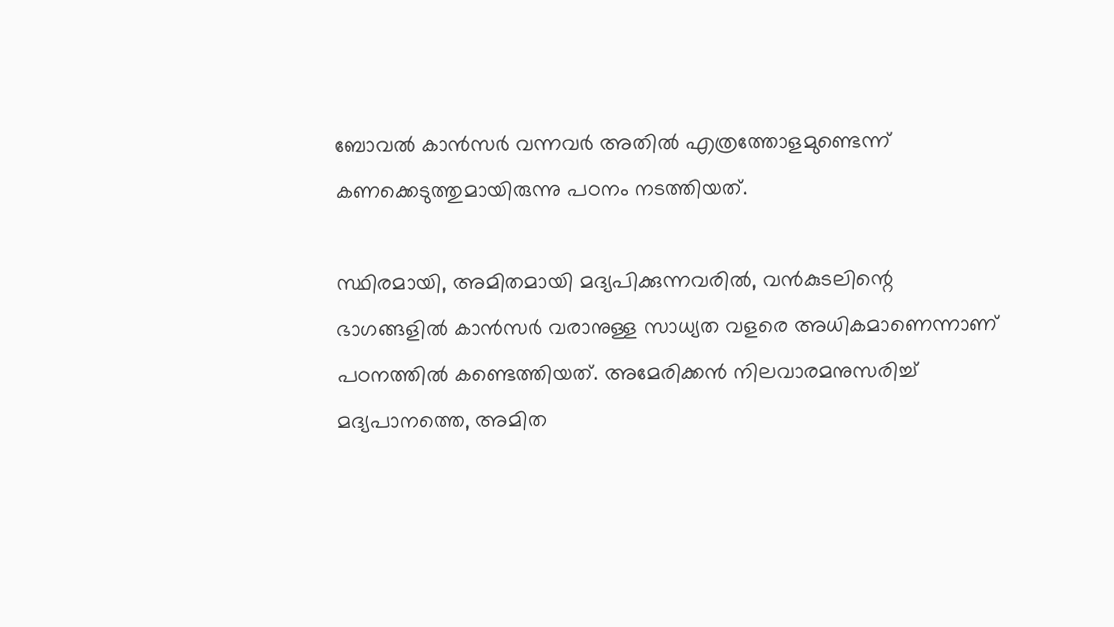ബോവല്‍ കാന്‍സര്‍ വന്നവര്‍ അതില്‍ എത്രത്തോളമുണ്ടെന്ന് കണക്കെടുത്തുമായിരുന്നു പഠനം നടത്തിയത്.

സ്ഥിരമായി, അമിതമായി മദ്യപിക്കുന്നവരില്‍, വന്‍കുടലിന്റെ ഭാഗങ്ങളില്‍ കാന്‍സര്‍ വരാനുള്ള സാധ്യത വളരെ അധികമാണെന്നാണ് പഠനത്തില്‍ കണ്ടെത്തിയത്. അമേരിക്കന്‍ നിലവാരമനുസരിച്ച് മദ്യപാനത്തെ, അമിത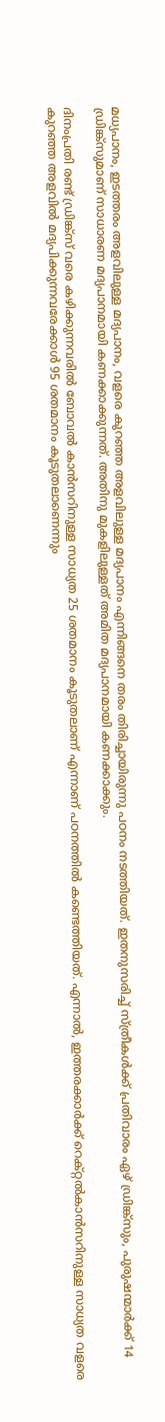മധ്യപാനം, ഇടത്തരം അളവിലുള്ള മദ്യപാനം, വളരെ കുറഞ്ഞ അളവിലുള്ള മദ്യപാനം എന്നിങ്ങനെ തരം തിരിച്ചായിരുന്നു പഠനം നടത്തിയത്. ഇതനുസരിച്ച് സ്ത്രീകള്‍ക്ക് പ്രതിവാരം ഏഴ് ഡ്രിങ്ക്‌സും, പുരുഷന്മാര്‍ക്ക് 14 ഡ്രിങ്ക്‌സുമാണ് സാധാരണ മദ്യപാനമായി കണക്കാക്കുന്നത്. അതിനു മുകളിലുള്ളത് അമിത മദ്യപാനമായി കണക്കാക്കും.

ദിനംപ്രതി രണ്ട് ഡ്രിങ്ക്‌സ് വരെ കഴിക്കുന്നവരില്‍ ബോവല്‍ കാന്‍സറിനുള്ള സാധ്യത 25 ശതമാനം കൂടുതലാണ് എന്നാണ് പഠനത്തില്‍ കണ്ടെത്തിയത്. എന്നാല്‍, ഇത്തരക്കാര്‍ക്ക് റെക്റ്റല്‍കാന്‍സറിനുള്ള സാധ്യത വളരെ കുറഞ്ഞ അളവില്‍ മദ്യപിക്കുന്നവരേക്കാള്‍ 95 ശതമാനം കൂടുതലാണെന്നും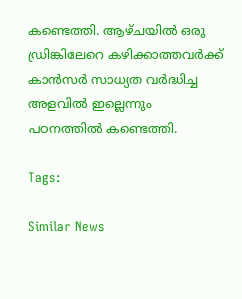കണ്ടെത്തി. ആഴ്ചയില്‍ ഒരു ഡ്രിങ്കിലേറെ കഴിക്കാത്തവര്‍ക്ക് കാന്‍സര്‍ സാധ്യത വര്‍ദ്ധിച്ച അളവില്‍ ഇല്ലെന്നും പഠനത്തില്‍ കണ്ടെത്തി.

Tags:

Similar News